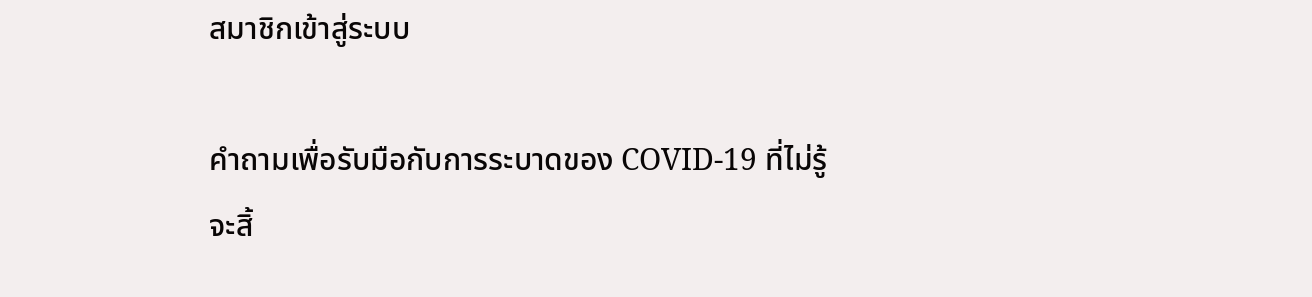สมาชิกเข้าสู่ระบบ

คำถามเพื่อรับมือกับการระบาดของ COVID-19 ที่ไม่รู้จะสิ้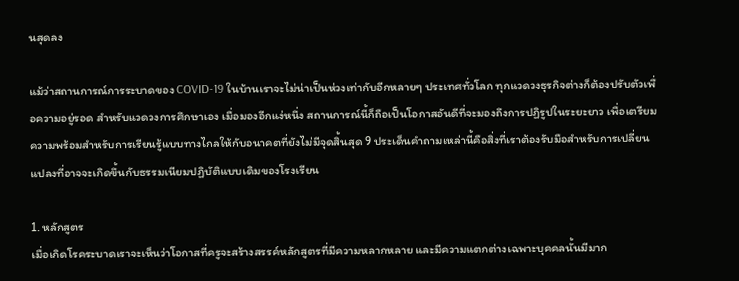นสุดลง

แม้ว่าสถานการณ์การระบาดของ COVID-19 ในบ้านเราจะไม่น่าเป็นห่วงเท่ากับอีกหลายๆ ประเทศทั่วโลก ทุกแวดวงธุรกิจต่างก็ต้องปรับตัวเพื่อความอยู่รอด สำหรับแวดวงการศึกษาเอง เมื่อมองอีกแง่หนึ่ง สถานการณ์นี้ก็ถือเป็นโอกาสอันดีที่จะมองถึงการปฏิรูปในระยะยาว เพื่อเตรียมความพร้อมสำหรับการเรียนรู้แบบทางไกลให้กับอนาคตที่ยังไม่มีจุดสิ้นสุด 9 ประเด็นคำถามเหล่านี้คือสิ่งที่เราต้องรับมือสำหรับการเปลี่ยนแปลงที่อาจจะเกิดขึ้นกับธรรมเนียมปฏิบัติแบบเดิมของโรงเรียน

1. หลักสูตร
เมื่อเกิดโรคระบาดเราจะเห็นว่าโอกาสที่ครูจะสร้างสรรค์หลักสูตรที่มีความหลากหลาย และมีความแตกต่างเฉพาะบุคคลนั้นมีมาก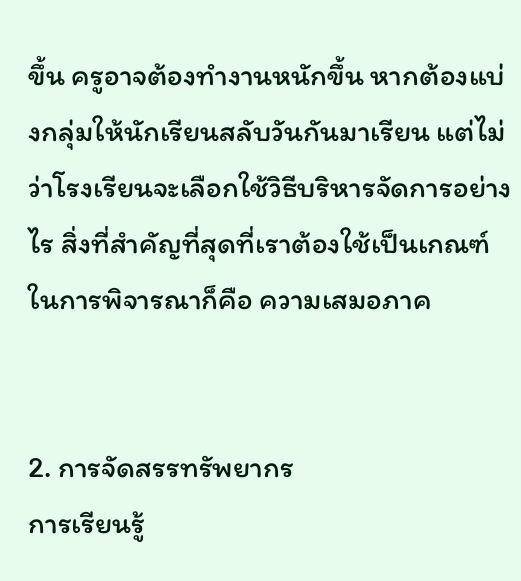ขึ้น ครูอาจต้องทำงานหนักขึ้น หากต้องแบ่งกลุ่มให้นักเรียนสลับวันกันมาเรียน แต่ไม่ว่าโรงเรียนจะเลือกใช้วิธีบริหารจัดการอย่างไร สิ่งที่สำคัญที่สุดที่เราต้องใช้เป็นเกณฑ์ในการพิจารณาก็คือ ความเสมอภาค


2. การจัดสรรทรัพยากร
การเรียนรู้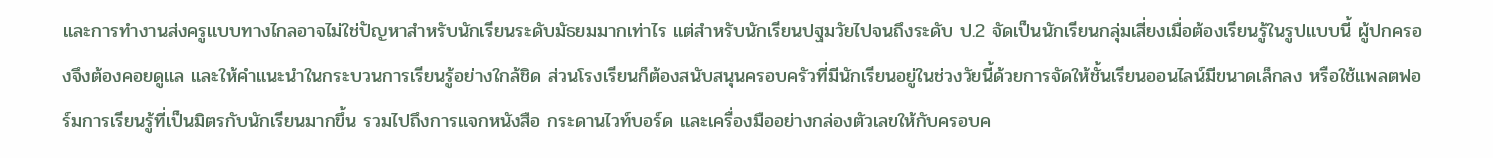และการทำงานส่งครูแบบทางไกลอาจไม่ใช่ปัญหาสำหรับนักเรียนระดับมัธยมมากเท่าไร แต่สำหรับนักเรียนปฐมวัยไปจนถึงระดับ ป.2 จัดเป็นนักเรียนกลุ่มเสี่ยงเมื่อต้องเรียนรู้ในรูปแบบนี้ ผู้ปกครองจึงต้องคอยดูแล และให้คำแนะนำในกระบวนการเรียนรู้อย่างใกล้ชิด ส่วนโรงเรียนก็ต้องสนับสนุนครอบครัวที่มีนักเรียนอยู่ในช่วงวัยนี้ด้วยการจัดให้ชั้นเรียนออนไลน์มีขนาดเล็กลง หรือใช้แพลตฟอร์มการเรียนรู้ที่เป็นมิตรกับนักเรียนมากขึ้น รวมไปถึงการแจกหนังสือ กระดานไวท์บอร์ด และเครื่องมืออย่างกล่องตัวเลขให้กับครอบค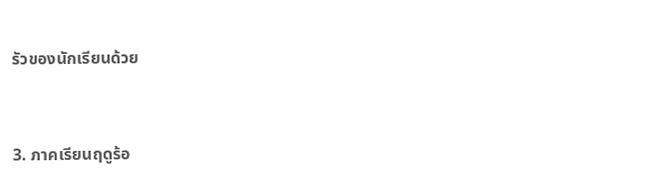รัวของนักเรียนด้วย


3. ภาคเรียนฤดูร้อ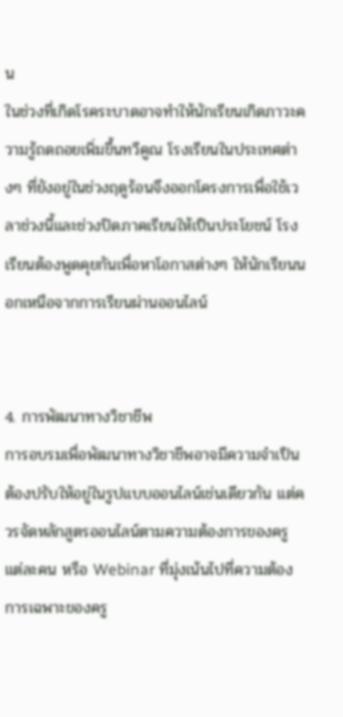น
ในช่วงที่เกิดโรคระบาดอาจทำให้นักเรียนเกิดภาวะความรู้ถดถอยเพิ่มขึ้นทวีคูณ โรงเรียนในประเทศต่างๆ ที่ยังอยู่ในช่วงฤดูร้อนจึงออกโครงการเพื่อใช้เวลาช่วงนี้และช่วงปิดภาคเรียนให้เป็นประโยชน์ โรงเรียนต้องพูดคุยกันเพื่อหาโอกาสต่างๆ ให้นักเรียนนอกเหนือจากการเรียนผ่านออนไลน์


4. การพัฒนาทางวิชาชีพ
การอบรมเพื่อพัฒนาทางวิชาชีพอาจมีความจำเป็นต้องปรับให้อยู่ในรูปแบบออนไลน์เช่นเดียวกัน แต่ควรจัดหลักสูตรออนไลน์ตามความต้องการของครูแต่ละคน หรือ Webinar ที่มุ่งเน้นไปที่ความต้องการเฉพาะของครู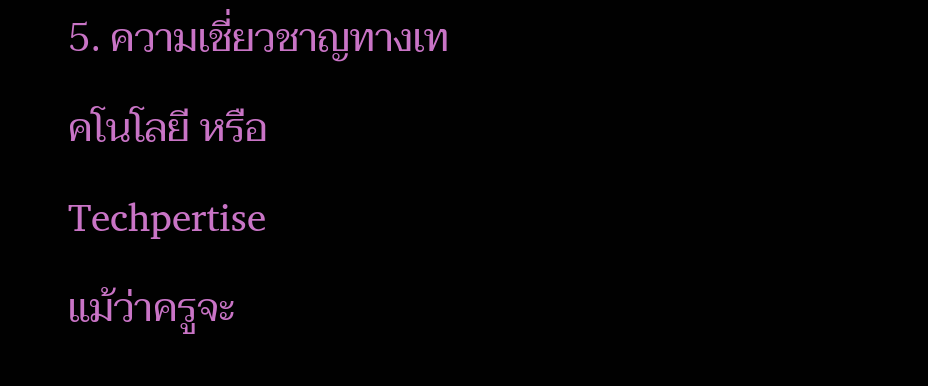5. ความเชี่ยวชาญทางเทคโนโลยี หรือ Techpertise
แม้ว่าครูจะ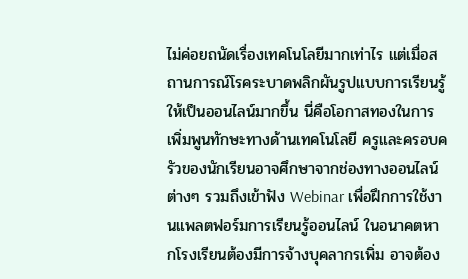ไม่ค่อยถนัดเรื่องเทคโนโลยีมากเท่าไร แต่เมื่อสถานการณ์โรคระบาดพลิกผันรูปแบบการเรียนรู้ให้เป็นออนไลน์มากขึ้น นี่คือโอกาสทองในการเพิ่มพูนทักษะทางด้านเทคโนโลยี ครูและครอบครัวของนักเรียนอาจศึกษาจากช่องทางออนไลน์ต่างๆ รวมถึงเข้าฟัง Webinar เพื่อฝึกการใช้งานแพลตฟอร์มการเรียนรู้ออนไลน์ ในอนาคตหากโรงเรียนต้องมีการจ้างบุคลากรเพิ่ม อาจต้อง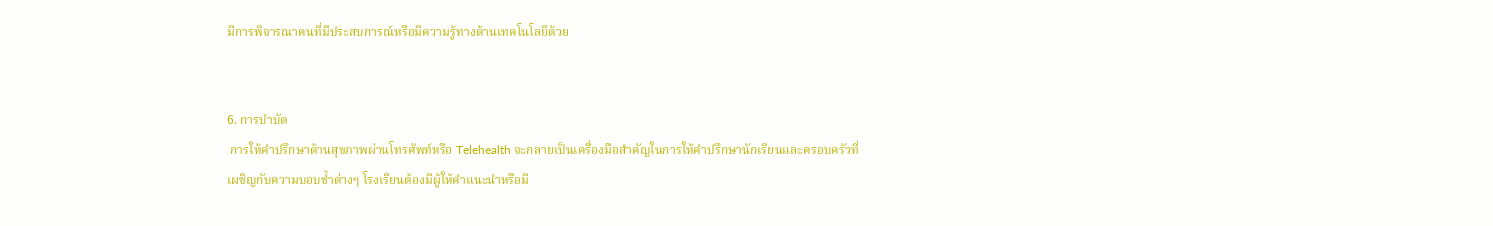มีการพิจารณาคนที่มีประสบการณ์หรือมีความรู้ทางด้านเทคโนโลยีด้วย


6. การบำบัด
 การให้คำปรึกษาด้านสุขภาพผ่านโทรศัพท์หรือ Telehealth จะกลายเป็นเครื่องมือสำคัญในการให้คำปรึกษานักเรียนและครอบครัวที่เผชิญกับความบอบช้ำต่างๆ โรงเรียนต้องมีผู้ให้คำแนะนำหรือมี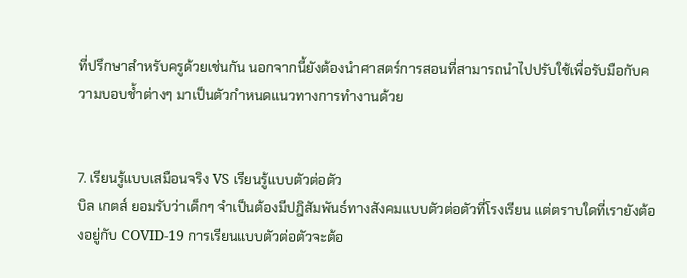ที่ปรึกษาสำหรับครูด้วยเช่นกัน นอกจากนี้ยังต้องนำศาสตร์การสอนที่สามารถนำไปปรับใช้เพื่อรับมือกับความบอบช้ำต่างๆ มาเป็นตัวกำหนดแนวทางการทำงานด้วย


7. เรียนรู้แบบเสมือนจริง VS เรียนรู้แบบตัวต่อตัว
บิล เกตส์ ยอมรับว่าเด็กๆ จำเป็นต้องมีปฎิสัมพันธ์ทางสังคมแบบตัวต่อตัวที่โรงเรียน แต่ตราบใดที่เรายังต้องอยู่กับ COVID-19 การเรียนแบบตัวต่อตัวจะต้อ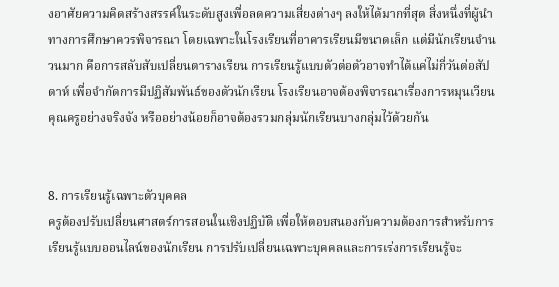งอาศัยความคิดสร้างสรรค์ในระดับสูงเพื่อลดความเสี่ยงต่างๆ ลงให้ได้มากที่สุด สิ่งหนึ่งที่ผู้นำทางการศึกษาควรพิจารณา โดยเฉพาะในโรงเรียนที่อาคารเรียนมีขนาดเล็ก แต่มีนักเรียนจำนวนมาก คือการสลับสับเปลี่ยนตารางเรียน การเรียนรู้แบบตัวต่อตัวอาจทำได้แค่ไม่กี่วันต่อสัปดาห์ เพื่อจำกัดการมีปฏิสัมพันธ์ของตัวนักเรียน โรงเรียนอาจต้องพิจารณาเรื่องการหมุนเวียนคุณครูอย่างจริงจัง หรืออย่างน้อยก็อาจต้องรวมกลุ่มนักเรียนบางกลุ่มไว้ด้วยกัน


8. การเรียนรู้เฉพาะตัวบุคคล
ครูต้องปรับเปลี่ยนศาสตร์การสอนในเชิงปฏิบัติ เพื่อให้ตอบสนองกับความต้องการสำหรับการเรียนรู้แบบออนไลน์ของนักเรียน การปรับเปลี่ยนเฉพาะบุคคลและการเร่งการเรียนรู้จะ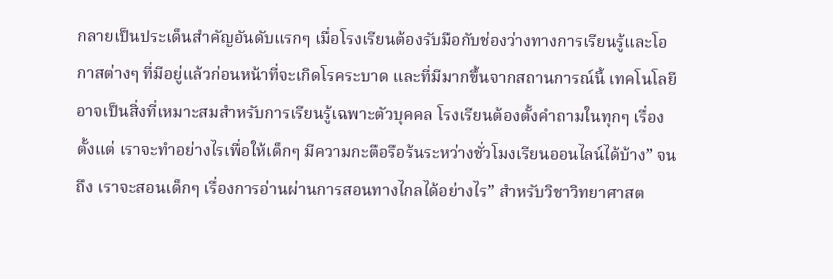กลายเป็นประเด็นสำคัญอันดับแรกๆ เมื่อโรงเรียนต้องรับมือกับช่องว่างทางการเรียนรู้และโอกาสต่างๆ ที่มีอยู่แล้วก่อนหน้าที่จะเกิดโรคระบาด และที่มีมากขึ้นจากสถานการณ์นี้ เทคโนโลยีอาจเป็นสิ่งที่เหมาะสมสำหรับการเรียนรู้เฉพาะตัวบุคคล โรงเรียนต้องตั้งคำถามในทุกๆ เรื่อง ตั้งแต่ เราจะทำอย่างไรเพื่อให้เด็กๆ มีความกะตือรือร้นระหว่างชั่วโมงเรียนออนไลน์ได้บ้าง” จนถึง เราจะสอนเด็กๆ เรื่องการอ่านผ่านการสอนทางไกลได้อย่างไร” สำหรับวิชาวิทยาศาสต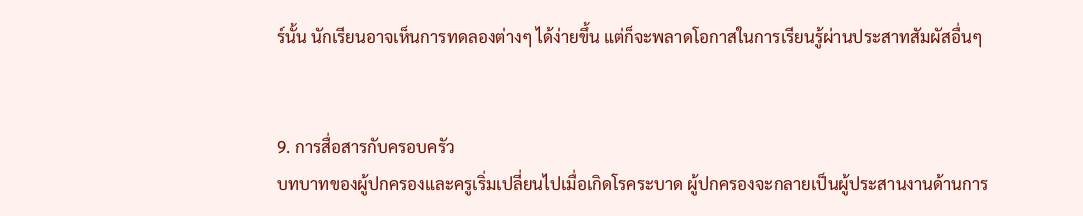ร์นั้น นักเรียนอาจเห็นการทดลองต่างๆ ได้ง่ายขึ้น แต่ก็จะพลาดโอกาสในการเรียนรู้ผ่านประสาทสัมผัสอื่นๆ


9. การสื่อสารกับครอบครัว
บทบาทของผู้ปกครองและครูเริ่มเปลี่ยนไปเมื่อเกิดโรคระบาด ผู้ปกครองจะกลายเป็นผู้ประสานงานด้านการ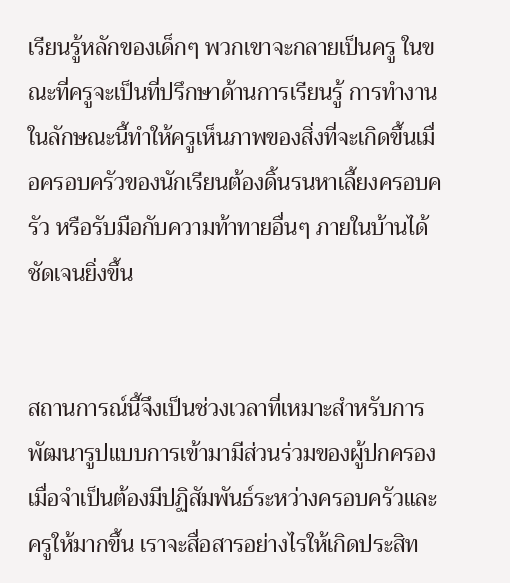เรียนรู้หลักของเด็กๆ พวกเขาจะกลายเป็นครู ในขณะที่ครูจะเป็นที่ปรึกษาด้านการเรียนรู้ การทำงานในลักษณะนี้ทำให้ครูเห็นภาพของสิ่งที่จะเกิดขึ้นเมื่อครอบครัวของนักเรียนต้องดิ้นรนหาเลี้ยงครอบครัว หรือรับมือกับความท้าทายอื่นๆ ภายในบ้านได้ชัดเจนยิ่งขึ้น


สถานการณ์นี้จึงเป็นช่วงเวลาที่เหมาะสำหรับการพัฒนารูปแบบการเข้ามามีส่วนร่วมของผู้ปกครอง เมื่อจำเป็นต้องมีปฏิสัมพันธ์ระหว่างครอบครัวและครูให้มากขึ้น เราจะสื่อสารอย่างไรให้เกิดประสิท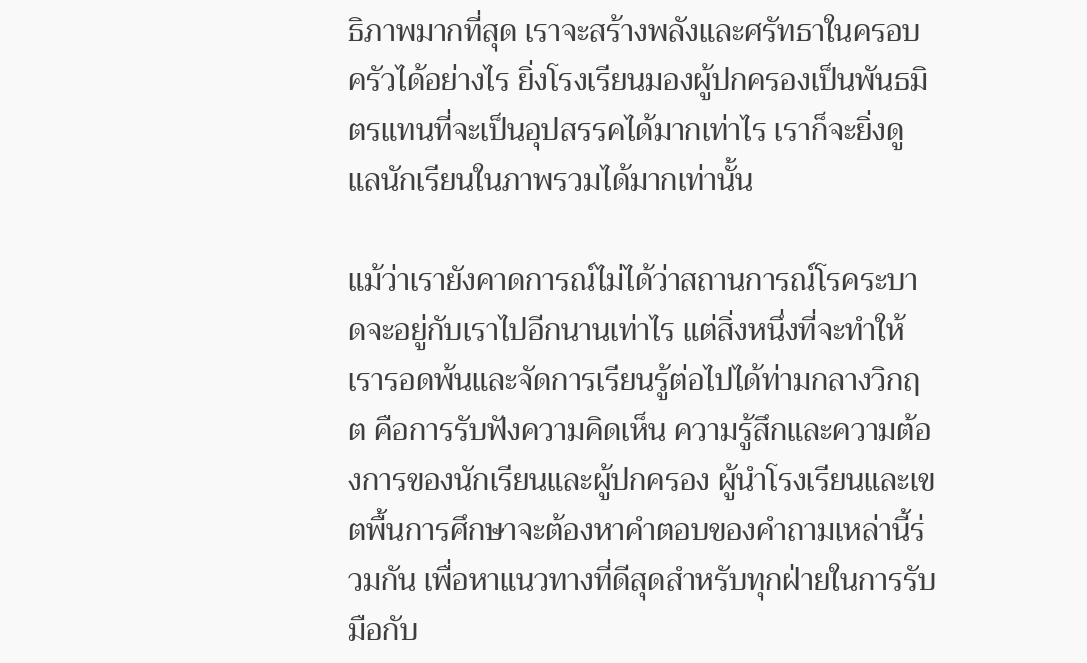ธิภาพมากที่สุด เราจะสร้างพลังและศรัทธาในครอบครัวได้อย่างไร ยิ่งโรงเรียนมองผู้ปกครองเป็นพันธมิตรแทนที่จะเป็นอุปสรรคได้มากเท่าไร เราก็จะยิ่งดูแลนักเรียนในภาพรวมได้มากเท่านั้น

แม้ว่าเรายังคาดการณ์ไม่ได้ว่าสถานการณ์โรคระบาดจะอยู่กับเราไปอีกนานเท่าไร แต่สิ่งหนึ่งที่จะทำให้เรารอดพ้นและจัดการเรียนรู้ต่อไปได้ท่ามกลางวิกฤต คือการรับฟังความคิดเห็น ความรู้สึกและความต้องการของนักเรียนและผู้ปกครอง ผู้นำโรงเรียนและเขตพื้นการศึกษาจะต้องหาคำตอบของคำถามเหล่านี้ร่วมกัน เพื่อหาแนวทางที่ดีสุดสำหรับทุกฝ่ายในการรับมือกับ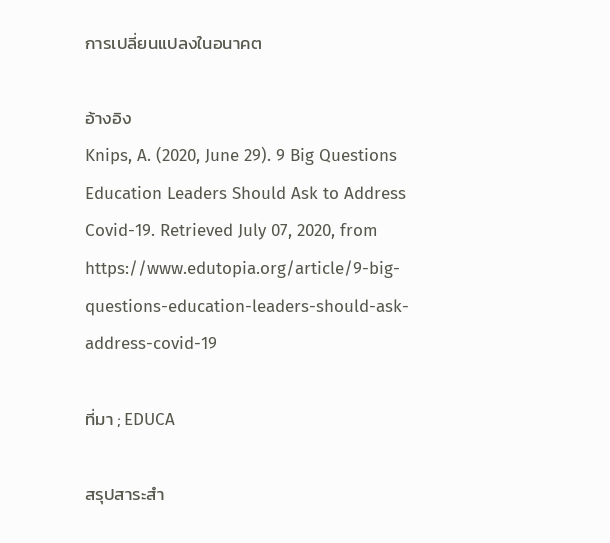การเปลี่ยนแปลงในอนาคต

อ้างอิง
Knips, A. (2020, June 29). 9 Big Questions Education Leaders Should Ask to Address Covid-19. Retrieved July 07, 2020, from
https://www.edutopia.org/article/9-big-questions-education-leaders-should-ask-address-covid-19

ที่มา ; EDUCA

สรุปสาระสำ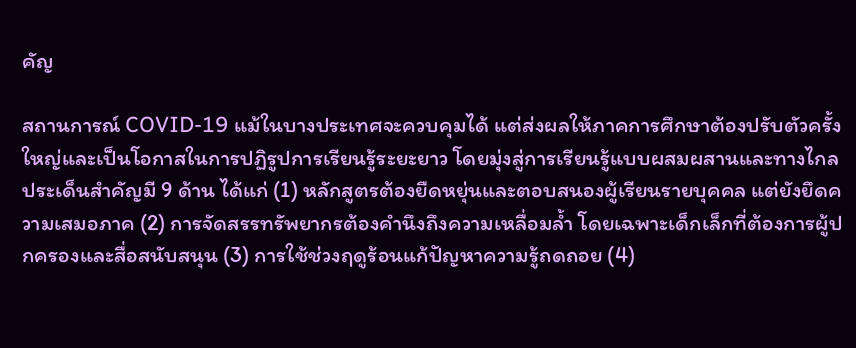คัญ

สถานการณ์ COVID-19 แม้ในบางประเทศจะควบคุมได้ แต่ส่งผลให้ภาคการศึกษาต้องปรับตัวครั้งใหญ่และเป็นโอกาสในการปฏิรูปการเรียนรู้ระยะยาว โดยมุ่งสู่การเรียนรู้แบบผสมผสานและทางไกล ประเด็นสำคัญมี 9 ด้าน ได้แก่ (1) หลักสูตรต้องยืดหยุ่นและตอบสนองผู้เรียนรายบุคคล แต่ยังยึดความเสมอภาค (2) การจัดสรรทรัพยากรต้องคำนึงถึงความเหลื่อมล้ำ โดยเฉพาะเด็กเล็กที่ต้องการผู้ปกครองและสื่อสนับสนุน (3) การใช้ช่วงฤดูร้อนแก้ปัญหาความรู้ถดถอย (4)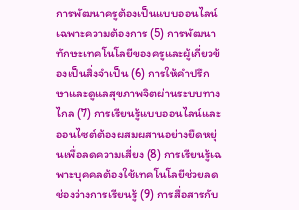การพัฒนาครูต้องเป็นแบบออนไลน์เฉพาะความต้องการ (5) การพัฒนาทักษะเทคโนโลยีของครูและผู้เกี่ยวข้องเป็นสิ่งจำเป็น (6) การให้คำปรึกษาและดูแลสุขภาพจิตผ่านระบบทางไกล (7) การเรียนรู้แบบออนไลน์และออนไซต์ต้องผสมผสานอย่างยืดหยุ่นเพื่อลดความเสี่ยง (8) การเรียนรู้เฉพาะบุคคลต้องใช้เทคโนโลยีช่วยลดช่องว่างการเรียนรู้ (9) การสื่อสารกับ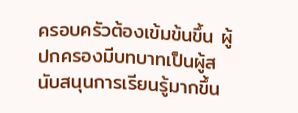ครอบครัวต้องเข้มข้นขึ้น ผู้ปกครองมีบทบาทเป็นผู้สนับสนุนการเรียนรู้มากขึ้น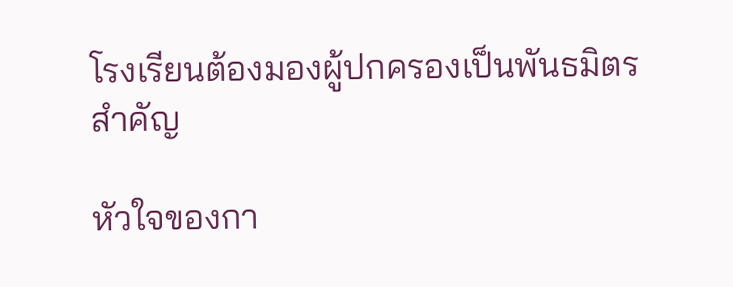โรงเรียนต้องมองผู้ปกครองเป็นพันธมิตรสำคัญ

หัวใจของกา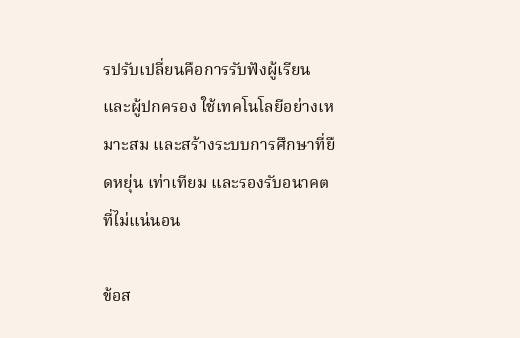รปรับเปลี่ยนคือการรับฟังผู้เรียนและผู้ปกครอง ใช้เทคโนโลยีอย่างเหมาะสม และสร้างระบบการศึกษาที่ยืดหยุ่น เท่าเทียม และรองรับอนาคตที่ไม่แน่นอน

ข้อส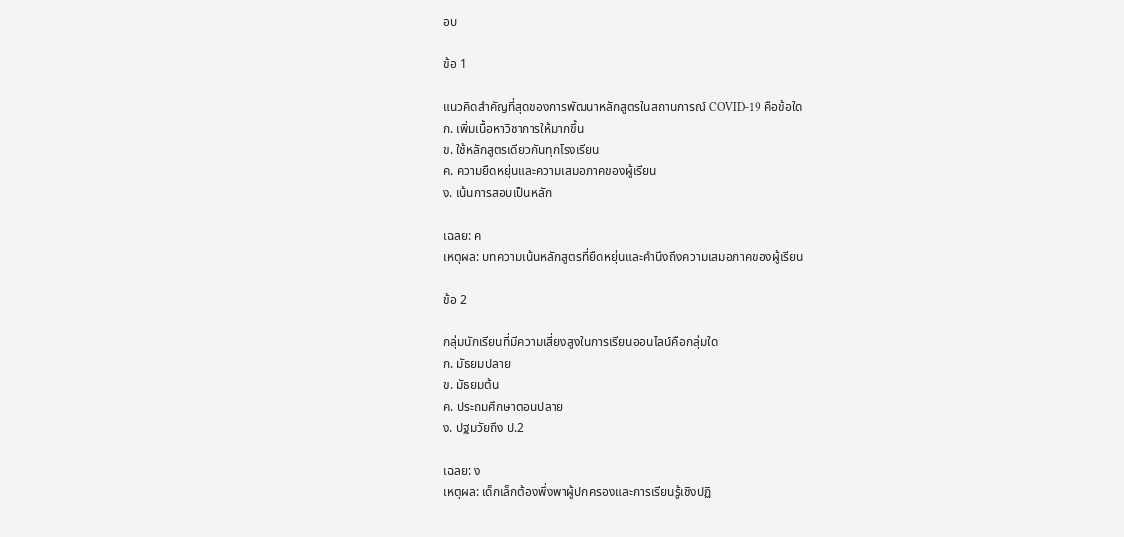อบ

ข้อ 1

แนวคิดสำคัญที่สุดของการพัฒนาหลักสูตรในสถานการณ์ COVID-19 คือข้อใด
ก. เพิ่มเนื้อหาวิชาการให้มากขึ้น
ข. ใช้หลักสูตรเดียวกันทุกโรงเรียน
ค. ความยืดหยุ่นและความเสมอภาคของผู้เรียน
ง. เน้นการสอบเป็นหลัก

เฉลย: ค
เหตุผล: บทความเน้นหลักสูตรที่ยืดหยุ่นและคำนึงถึงความเสมอภาคของผู้เรียน

ข้อ 2

กลุ่มนักเรียนที่มีความเสี่ยงสูงในการเรียนออนไลน์คือกลุ่มใด
ก. มัธยมปลาย
ข. มัธยมต้น
ค. ประถมศึกษาตอนปลาย
ง. ปฐมวัยถึง ป.2

เฉลย: ง
เหตุผล: เด็กเล็กต้องพึ่งพาผู้ปกครองและการเรียนรู้เชิงปฏิ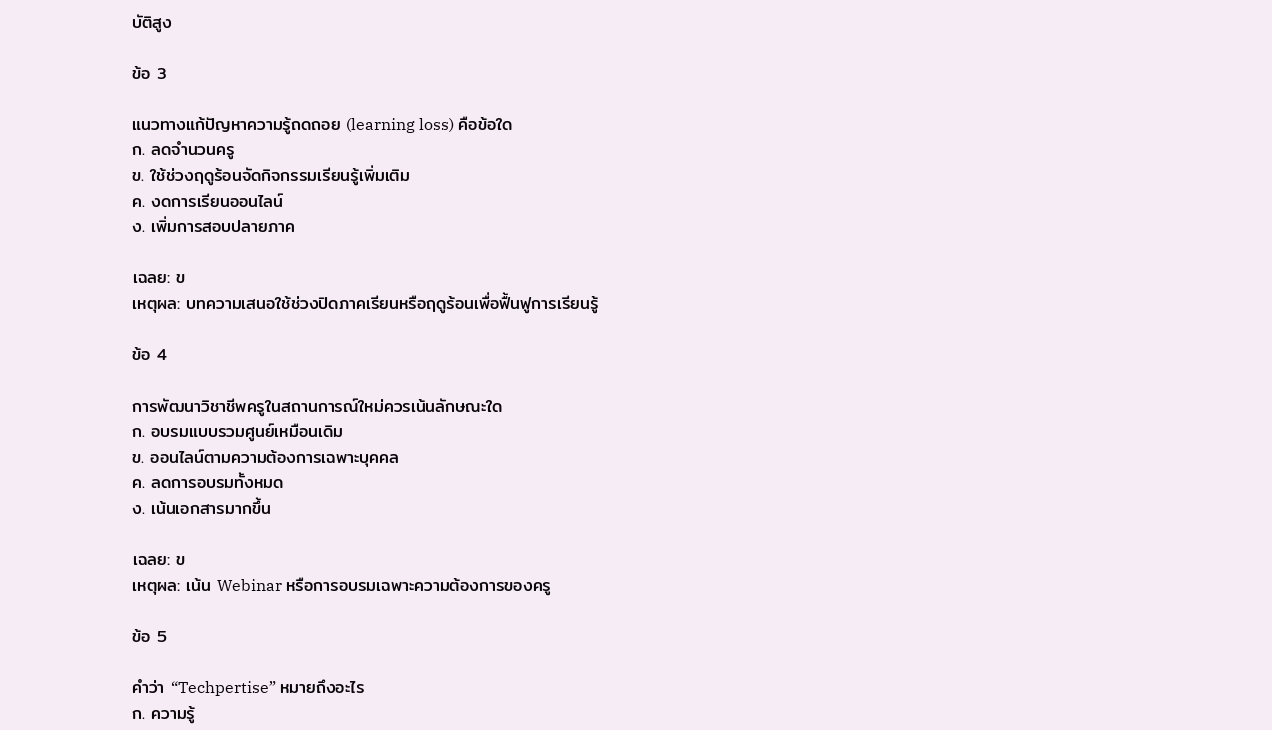บัติสูง

ข้อ 3

แนวทางแก้ปัญหาความรู้ถดถอย (learning loss) คือข้อใด
ก. ลดจำนวนครู
ข. ใช้ช่วงฤดูร้อนจัดกิจกรรมเรียนรู้เพิ่มเติม
ค. งดการเรียนออนไลน์
ง. เพิ่มการสอบปลายภาค

เฉลย: ข
เหตุผล: บทความเสนอใช้ช่วงปิดภาคเรียนหรือฤดูร้อนเพื่อฟื้นฟูการเรียนรู้

ข้อ 4

การพัฒนาวิชาชีพครูในสถานการณ์ใหม่ควรเน้นลักษณะใด
ก. อบรมแบบรวมศูนย์เหมือนเดิม
ข. ออนไลน์ตามความต้องการเฉพาะบุคคล
ค. ลดการอบรมทั้งหมด
ง. เน้นเอกสารมากขึ้น

เฉลย: ข
เหตุผล: เน้น Webinar หรือการอบรมเฉพาะความต้องการของครู

ข้อ 5

คำว่า “Techpertise” หมายถึงอะไร
ก. ความรู้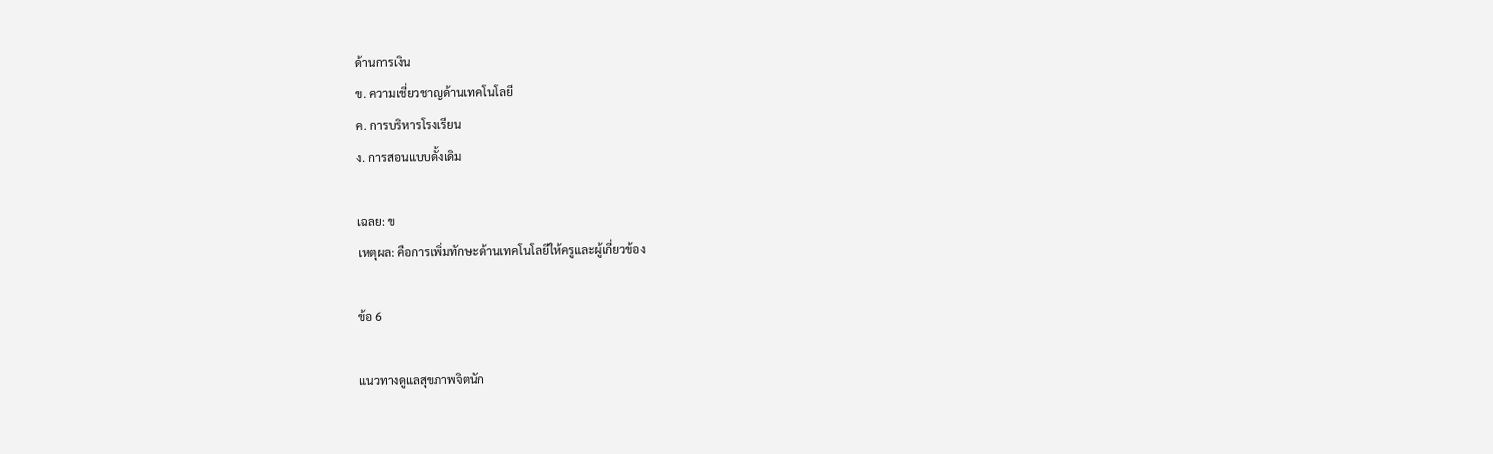ด้านการเงิน
ข. ความเชี่ยวชาญด้านเทคโนโลยี
ค. การบริหารโรงเรียน
ง. การสอนแบบดั้งเดิม

เฉลย: ข
เหตุผล: คือการเพิ่มทักษะด้านเทคโนโลยีให้ครูและผู้เกี่ยวข้อง

ข้อ 6

แนวทางดูแลสุขภาพจิตนัก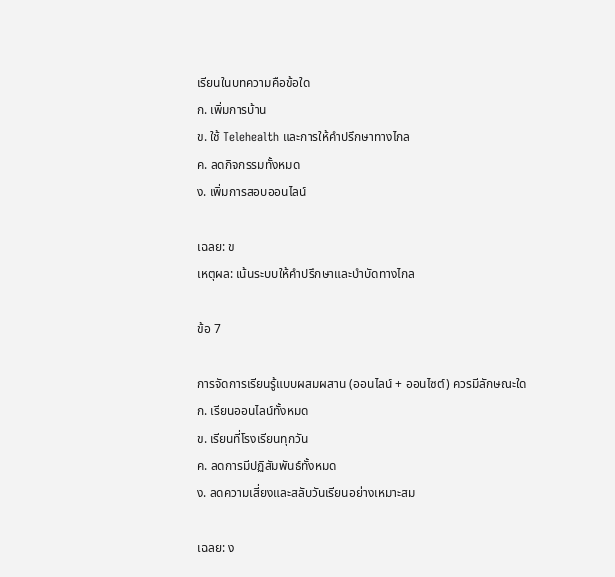เรียนในบทความคือข้อใด
ก. เพิ่มการบ้าน
ข. ใช้ Telehealth และการให้คำปรึกษาทางไกล
ค. ลดกิจกรรมทั้งหมด
ง. เพิ่มการสอบออนไลน์

เฉลย: ข
เหตุผล: เน้นระบบให้คำปรึกษาและบำบัดทางไกล

ข้อ 7

การจัดการเรียนรู้แบบผสมผสาน (ออนไลน์ + ออนไซต์) ควรมีลักษณะใด
ก. เรียนออนไลน์ทั้งหมด
ข. เรียนที่โรงเรียนทุกวัน
ค. ลดการมีปฏิสัมพันธ์ทั้งหมด
ง. ลดความเสี่ยงและสลับวันเรียนอย่างเหมาะสม

เฉลย: ง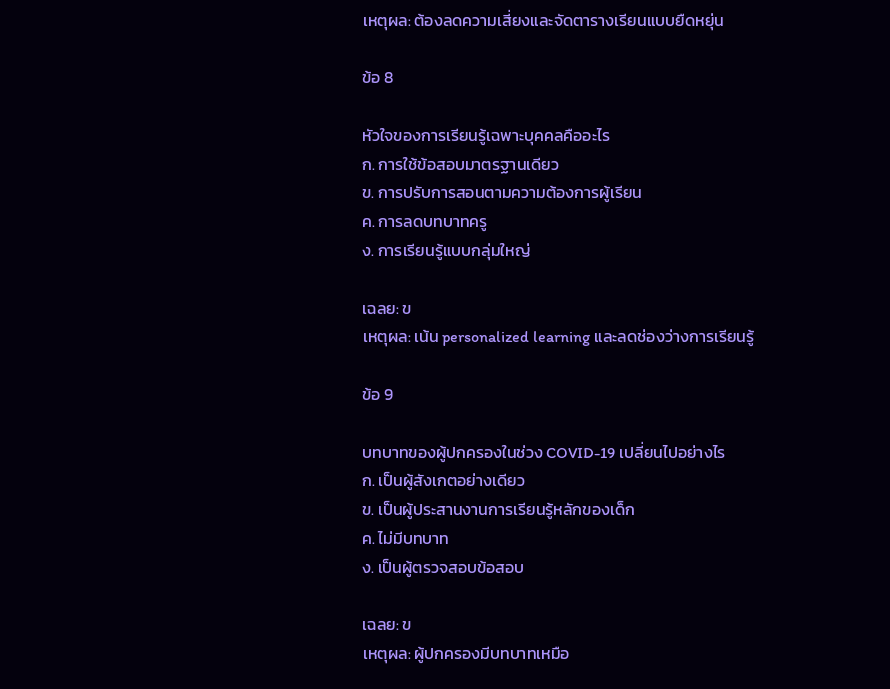เหตุผล: ต้องลดความเสี่ยงและจัดตารางเรียนแบบยืดหยุ่น

ข้อ 8

หัวใจของการเรียนรู้เฉพาะบุคคลคืออะไร
ก. การใช้ข้อสอบมาตรฐานเดียว
ข. การปรับการสอนตามความต้องการผู้เรียน
ค. การลดบทบาทครู
ง. การเรียนรู้แบบกลุ่มใหญ่

เฉลย: ข
เหตุผล: เน้น personalized learning และลดช่องว่างการเรียนรู้

ข้อ 9

บทบาทของผู้ปกครองในช่วง COVID-19 เปลี่ยนไปอย่างไร
ก. เป็นผู้สังเกตอย่างเดียว
ข. เป็นผู้ประสานงานการเรียนรู้หลักของเด็ก
ค. ไม่มีบทบาท
ง. เป็นผู้ตรวจสอบข้อสอบ

เฉลย: ข
เหตุผล: ผู้ปกครองมีบทบาทเหมือ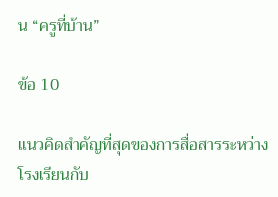น “ครูที่บ้าน”

ข้อ 10

แนวคิดสำคัญที่สุดของการสื่อสารระหว่างโรงเรียนกับ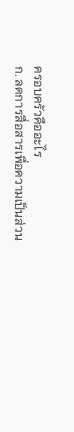ครอบครัวคืออะไร
ก. ลดการสื่อสารเพื่อความเป็นส่วน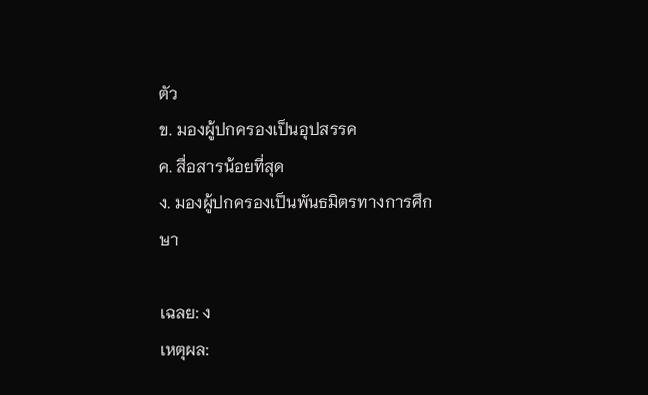ตัว
ข. มองผู้ปกครองเป็นอุปสรรค
ค. สื่อสารน้อยที่สุด
ง. มองผู้ปกครองเป็นพันธมิตรทางการศึกษา

เฉลย: ง
เหตุผล: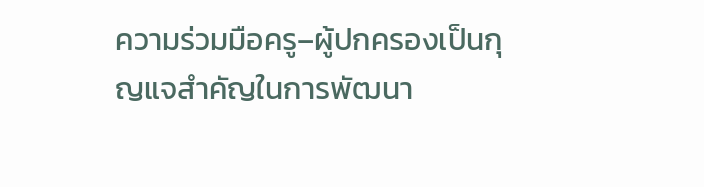ความร่วมมือครู–ผู้ปกครองเป็นกุญแจสำคัญในการพัฒนา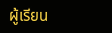ผู้เรียน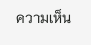ความเห็น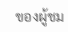ของผู้ชม